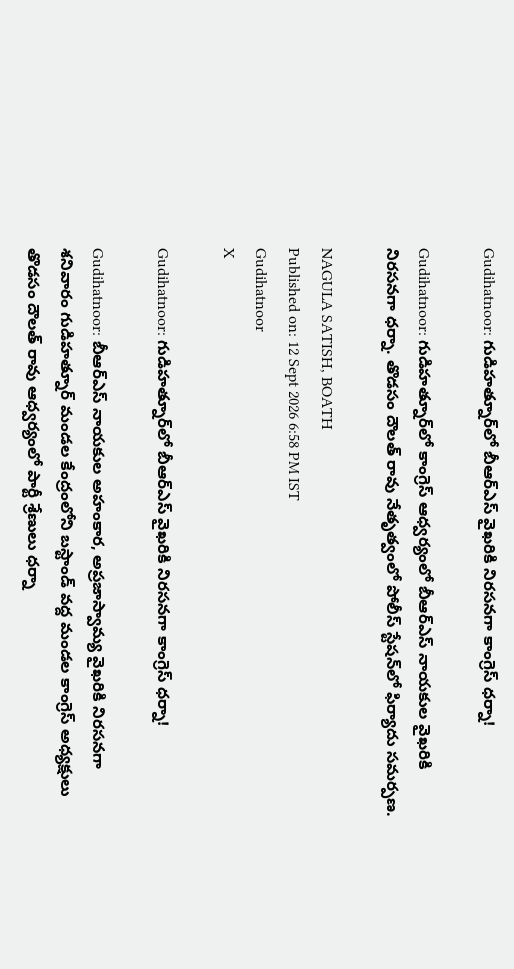Gudihatnoor: గుడిహత్నూర్‌లో బీఆర్ఎస్ వైఖరికి నిరసనగా కాంగ్రెస్ ధర్నా!

Gudihatnoor: గుడిహత్నూర్‌లో కాంగ్రెస్ ఆధ్వర్యంలో బీఆర్ఎస్ నాయకుల వైఖరికి నిరసనగా ధర్నా. తొడసం దౌలత్ రావు నేతృత్వంలో పోలీస్ స్టేషన్‌లో ఫిర్యాదు సమర్పణ.

NAGULA SATISH, BOATH
Published on: 12 Sept 2026 6:58 PM IST
Gudihatnoor
X

Gudihatnoor: గుడిహత్నూర్‌లో బీఆర్ఎస్ వైఖరికి నిరసనగా కాంగ్రెస్ ధర్నా!

Gudihatnoor: బీఆర్ఎస్ నాయకుల అహంకార, అప్రజాస్వామ్య వైఖరికి నిరసనగా శనివారం గుడిహత్నూర్ మండల కేంద్రంలోని బస్టాండ్ వద్ద మండల కాంగ్రెస్ అధ్యక్షులు తొడసం దౌలత్ రావు ఆధ్వర్యంలో పార్టీ శ్రేణులు ధర్నా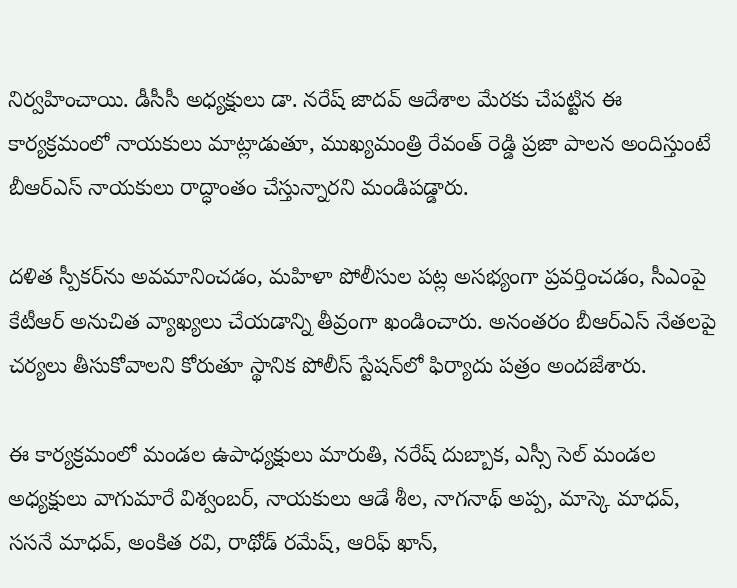నిర్వహించాయి. డీసీసీ అధ్యక్షులు డా. నరేష్ జాదవ్ ఆదేశాల మేరకు చేపట్టిన ఈ కార్యక్రమంలో నాయకులు మాట్లాడుతూ, ముఖ్యమంత్రి రేవంత్ రెడ్డి ప్రజా పాలన అందిస్తుంటే బీఆర్ఎస్ నాయకులు రాద్ధాంతం చేస్తున్నారని మండిపడ్డారు.

దళిత స్పీకర్‌ను అవమానించడం, మహిళా పోలీసుల పట్ల అసభ్యంగా ప్రవర్తించడం, సీఎంపై కేటీఆర్ అనుచిత వ్యాఖ్యలు చేయడాన్ని తీవ్రంగా ఖండించారు. అనంతరం బీఆర్ఎస్ నేతలపై చర్యలు తీసుకోవాలని కోరుతూ స్థానిక పోలీస్ స్టేషన్‌లో ఫిర్యాదు పత్రం అందజేశారు.

ఈ కార్యక్రమంలో మండల ఉపాధ్యక్షులు మారుతి, నరేష్ దుబ్బాక, ఎస్సీ సెల్ మండల అధ్యక్షులు వాగుమారే విశ్వంబర్, నాయకులు ఆడే శీల, నాగనాథ్ అప్ప, మాస్కె మాధవ్, ససనే మాధవ్, అంకిత రవి, రాథోడ్ రమేష్, ఆరిఫ్ ఖాన్,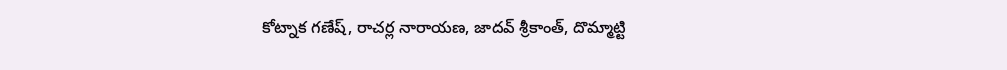కోట్నాక గణేష్, రాచర్ల నారాయణ, జాదవ్ శ్రీకాంత్, దొమ్మాట్టి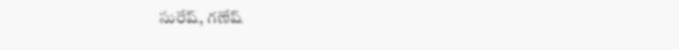సురేష్, గణేష్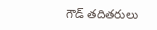గౌడ్ తదితరులు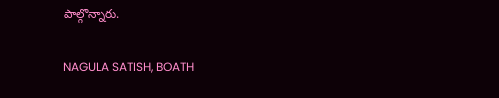పాల్గొన్నారు.

NAGULA SATISH, BOATH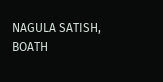NAGULA SATISH, BOATH